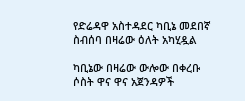የድሬዳዋ አስተዳደር ካቢኔ መደበኛ ስብሰባ በዛሬው ዕለት አካሂዷል

ካቢኔው በዛሬው ውሎው በቀረቡ ሶስት ዋና ዋና አጀንዳዎች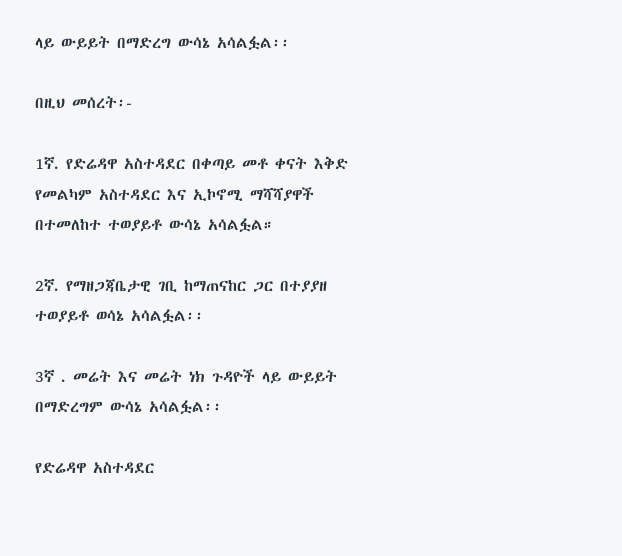ላይ ውይይት በማድረግ ውሳኔ አሳልፏል፡፡

በዚህ መሰረት፡-

1ኛ. የድሬዳዋ አስተዳደር በቀጣይ መቶ ቀናት እቅድ የመልካም አስተዳደር እና ኢኮኖሚ ማሻሻያዋች በተመለከተ ተወያይቶ ውሳኔ አሳልፏል።

2ኛ. የማዘጋጃቤታዊ ገቢ ከማጠናከር ጋር በተያያዘ ተወያይቶ ወሳኔ አሳልፏል፡፡

3ኛ . መሬት እና መሬት ነክ ጉዳዮች ላይ ውይይት በማድረግም ውሳኔ አሳልፏል፡፡

የድሬዳዋ አስተዳደር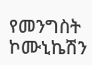የመንግስት ኮሙኒኬሽን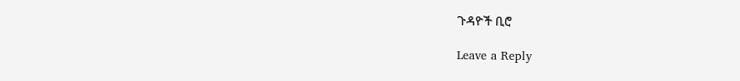ጉዳዮች ቢሮ

Leave a Reply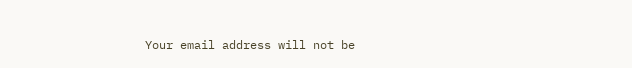Your email address will not be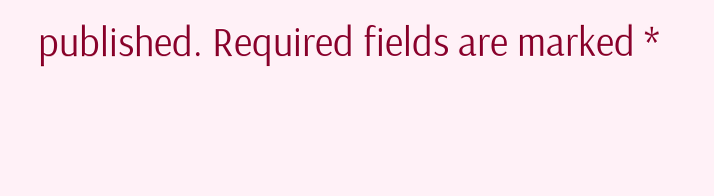published. Required fields are marked *